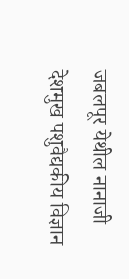जबलपूर येथील नानाजी देशमुख पशुवैद्यकीय विज्ञान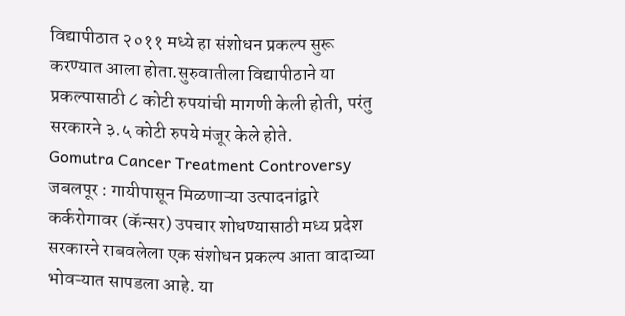विद्यापीठात २०११ मध्ये हा संशोधन प्रकल्प सुरू करण्यात आला होता.सुरुवातीला विद्यापीठाने या प्रकल्पासाठी ८ कोटी रुपयांची मागणी केली होती, परंतु सरकारने ३.५ कोटी रुपये मंजूर केले होते.
Gomutra Cancer Treatment Controversy
जबलपूर : गायीपासून मिळणाऱ्या उत्पादनांद्वारे कर्करोगावर (कॅन्सर) उपचार शोधण्यासाठी मध्य प्रदेश सरकारने राबवलेला एक संशोधन प्रकल्प आता वादाच्या भोवऱ्यात सापडला आहे. या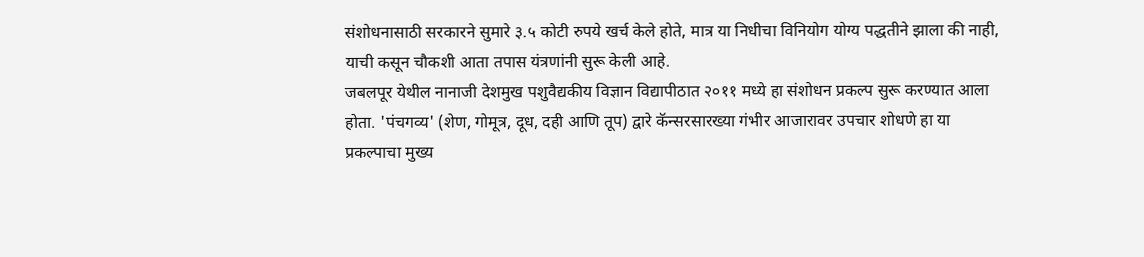संशोधनासाठी सरकारने सुमारे ३.५ कोटी रुपये खर्च केले होते, मात्र या निधीचा विनियोग योग्य पद्धतीने झाला की नाही, याची कसून चौकशी आता तपास यंत्रणांनी सुरू केली आहे.
जबलपूर येथील नानाजी देशमुख पशुवैद्यकीय विज्ञान विद्यापीठात २०११ मध्ये हा संशोधन प्रकल्प सुरू करण्यात आला होता. 'पंचगव्य' (शेण, गोमूत्र, दूध, दही आणि तूप) द्वारे कॅन्सरसारख्या गंभीर आजारावर उपचार शोधणे हा या प्रकल्पाचा मुख्य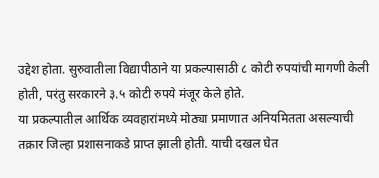उद्देश होता. सुरुवातीला विद्यापीठाने या प्रकल्पासाठी ८ कोटी रुपयांची मागणी केली होती, परंतु सरकारने ३.५ कोटी रुपये मंजूर केले होते.
या प्रकल्पातील आर्थिक व्यवहारांमध्ये मोठ्या प्रमाणात अनियमितता असल्याची तक्रार जिल्हा प्रशासनाकडे प्राप्त झाली होती. याची दखल घेत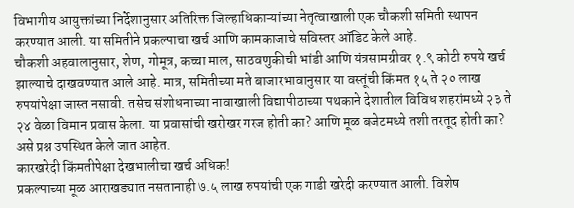विभागीय आयुक्तांच्या निर्देशानुसार अतिरिक्त जिल्हाधिकाऱ्यांच्या नेतृत्वाखाली एक चौकशी समिती स्थापन करण्यात आली. या समितीने प्रकल्पाचा खर्च आणि कामकाजाचे सविस्तर ऑडिट केले आहे.
चौकशी अहवालानुसार, शेण, गोमूत्र, कच्चा माल, साठवणुकीची भांडी आणि यंत्रसामग्रीवर १.९ कोटी रुपये खर्च झाल्याचे दाखवण्यात आले आहे. मात्र, समितीच्या मते बाजारभावानुसार या वस्तूंची किंमत १५ ते २० लाख रुपयांपेक्षा जास्त नसावी. तसेच संशोधनाच्या नावाखाली विद्यापीठाच्या पथकाने देशातील विविध शहरांमध्ये २३ ते २४ वेळा विमान प्रवास केला. या प्रवासांची खरोखर गरज होती का? आणि मूळ बजेटमध्ये तशी तरतूद होती का? असे प्रश्न उपस्थित केले जात आहेत.
कारखरेदी किंमतीपेक्षा देखभालीचा खर्च अधिक!
प्रकल्पाच्या मूळ आराखड्यात नसतानाही ७.५ लाख रुपयांची एक गाडी खरेदी करण्यात आली. विशेष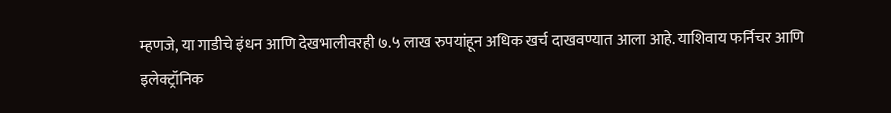म्हणजे, या गाडीचे इंधन आणि देखभालीवरही ७.५ लाख रुपयांहून अधिक खर्च दाखवण्यात आला आहे. याशिवाय फर्निचर आणि इलेक्ट्रॉनिक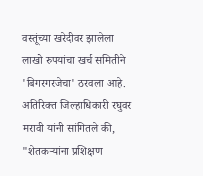वस्तूंच्या खरेदीवर झालेला लाखो रुपयांचा खर्च समितीने 'बिगरगरजेचा' ठरवला आहे.
अतिरिक्त जिल्हाधिकारी रघुवर मरावी यांनी सांगितले की, "शेतकऱ्यांना प्रशिक्षण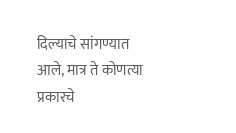दिल्याचे सांगण्यात आले, मात्र ते कोणत्या प्रकारचे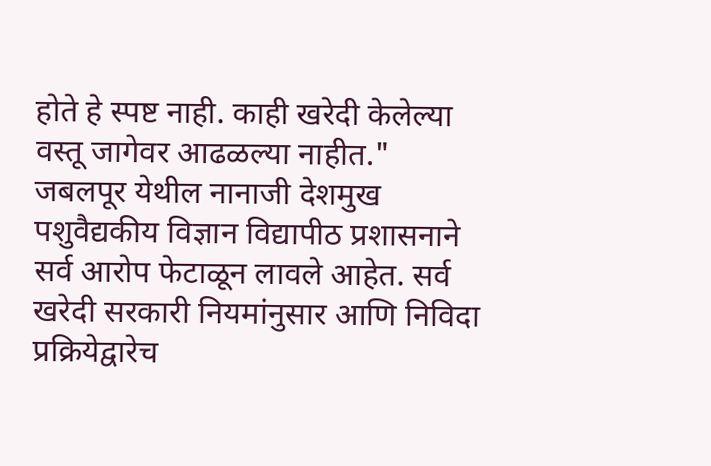होते हे स्पष्ट नाही. काही खरेदी केलेल्या वस्तू जागेवर आढळल्या नाहीत." जबलपूर येथील नानाजी देशमुख पशुवैद्यकीय विज्ञान विद्यापीठ प्रशासनाने सर्व आरोप फेटाळून लावले आहेत. सर्व खरेदी सरकारी नियमांनुसार आणि निविदा प्रक्रियेद्वारेच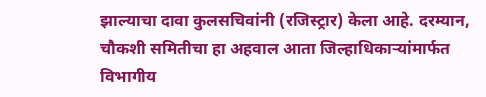झाल्याचा दावा कुलसचिवांनी (रजिस्ट्रार) केला आहे. दरम्यान, चौकशी समितीचा हा अहवाल आता जिल्हाधिकाऱ्यांमार्फत विभागीय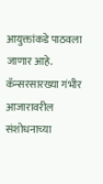आयुक्तांकडे पाठवला जाणार आहे. कॅन्सरसारख्या गंभीर आजारावरील संशोधनाच्या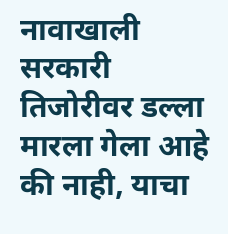नावाखाली सरकारी तिजोरीवर डल्ला मारला गेला आहे की नाही, याचा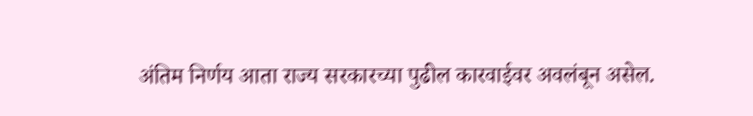अंतिम निर्णय आता राज्य सरकारच्या पुढील कारवाईवर अवलंबून असेल.